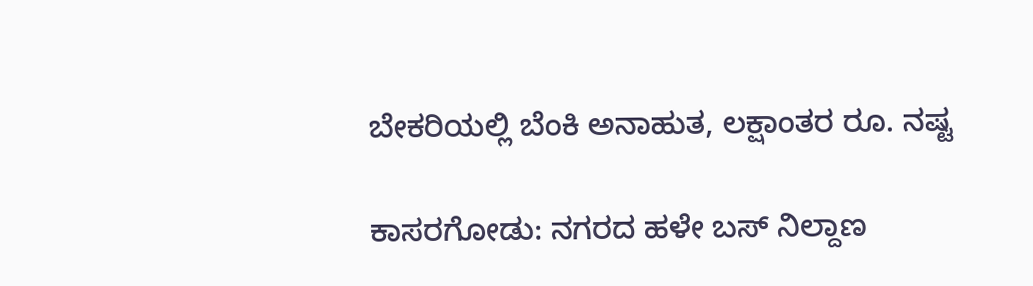ಬೇಕರಿಯಲ್ಲಿ ಬೆಂಕಿ ಅನಾಹುತ, ಲಕ್ಷಾಂತರ ರೂ. ನಷ್ಟ

ಕಾಸರಗೋಡು: ನಗರದ ಹಳೇ ಬಸ್ ನಿಲ್ದಾಣ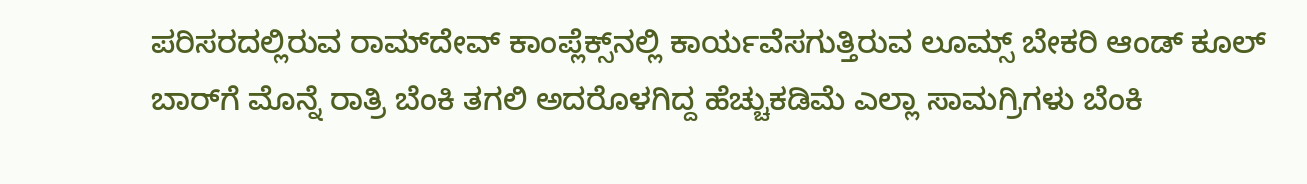ಪರಿಸರದಲ್ಲಿರುವ ರಾಮ್‌ದೇವ್ ಕಾಂಪ್ಲೆಕ್ಸ್‌ನಲ್ಲಿ ಕಾರ್ಯವೆಸಗುತ್ತಿರುವ ಲೂಮ್ಸ್ ಬೇಕರಿ ಆಂಡ್ ಕೂಲ್ ಬಾರ್‌ಗೆ ಮೊನ್ನೆ ರಾತ್ರಿ ಬೆಂಕಿ ತಗಲಿ ಅದರೊಳಗಿದ್ದ ಹೆಚ್ಚುಕಡಿಮೆ ಎಲ್ಲಾ ಸಾಮಗ್ರಿಗಳು ಬೆಂಕಿ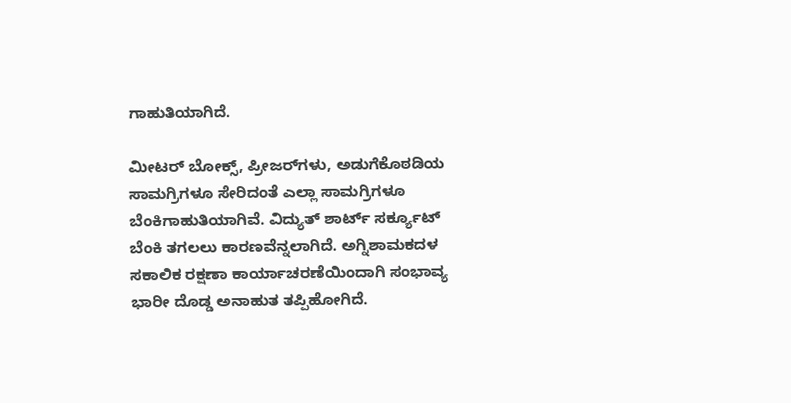ಗಾಹುತಿಯಾಗಿದೆ.

ಮೀಟರ್ ಬೋಕ್ಸ್, ಪ್ರೀಜರ್‌ಗಳು, ಅಡುಗೆಕೊಠಡಿಯ ಸಾಮಗ್ರಿಗಳೂ ಸೇರಿದಂತೆ ಎಲ್ಲಾ ಸಾಮಗ್ರಿಗಳೂ ಬೆಂಕಿಗಾಹುತಿಯಾಗಿವೆ. ವಿದ್ಯುತ್ ಶಾರ್ಟ್ ಸರ್ಕ್ಯೂಟ್  ಬೆಂಕಿ ತಗಲಲು ಕಾರಣವೆನ್ನಲಾಗಿದೆ. ಅಗ್ನಿಶಾಮಕದಳ ಸಕಾಲಿಕ ರಕ್ಷಣಾ ಕಾರ್ಯಾಚರಣೆಯಿಂದಾಗಿ ಸಂಭಾವ್ಯ ಭಾರೀ ದೊಡ್ಡ ಅನಾಹುತ ತಪ್ಪಿಹೋಗಿದೆ.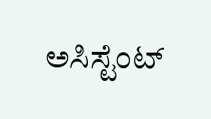ಅಸಿಸ್ಟೆಂಟ್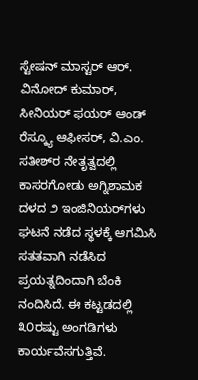ಸ್ಟೇಷನ್ ಮಾಸ್ಟರ್ ಆರ್. ವಿನೋದ್ ಕುಮಾರ್, ಸೀನಿಯರ್ ಫಯರ್ ಆಂಡ್ ರೆಸ್ಕ್ಯೂ ಆಫೀಸರ್, ವಿ.ಎಂ. ಸತೀಶ್‌ರ ನೇತೃತ್ವದಲ್ಲಿ ಕಾಸರಗೋಡು ಅಗ್ನಿಶಾಮಕ ದಳದ ೨ ಇಂಜಿನಿಯರ್‌ಗಳು ಘಟನೆ ನಡೆದ ಸ್ಥಳಕ್ಕೆ ಆಗಮಿಸಿ ಸತತವಾಗಿ ನಡೆಸಿದ ಪ್ರಯತ್ನದಿಂದಾಗಿ ಬೆಂಕಿ ನಂದಿಸಿದೆ. ಈ ಕಟ್ಟಡದಲ್ಲಿ ೩೦ರಷ್ಟು ಅಂಗಡಿಗಳು ಕಾರ್ಯವೆಸಗುತ್ತಿವೆ.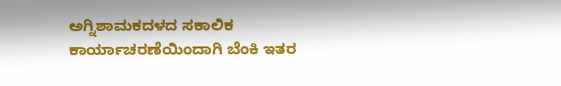ಅಗ್ನಿಶಾಮಕದಳದ ಸಕಾಲಿಕ ಕಾರ್ಯಾಚರಣೆಯಿಂದಾಗಿ ಬೆಂಕಿ ಇತರ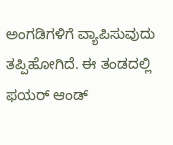ಅಂಗಡಿಗಳಿಗೆ ವ್ಯಾಪಿಸುವುದು ತಪ್ಪಿಹೋಗಿದೆ. ಈ ತಂಡದಲ್ಲಿ ಫಯರ್ ಆಂಡ್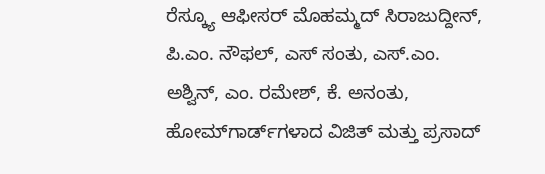ರೆಸ್ಕ್ಯೂ ಆಫೀಸರ್ ಮೊಹಮ್ಮದ್ ಸಿರಾಜುದ್ದೀನ್, ಪಿ.ಎಂ. ನೌಫಲ್, ಎಸ್ ಸಂತು, ಎಸ್.ಎಂ. ಅಶ್ವಿನ್, ಎಂ. ರಮೇಶ್, ಕೆ. ಅನಂತು, ಹೋಮ್‌ಗಾರ್ಡ್‌ಗಳಾದ ವಿಜಿತ್ ಮತ್ತು ಪ್ರಸಾದ್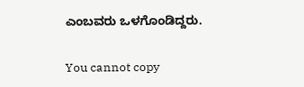ಎಂಬವರು ಒಳಗೊಂಡಿದ್ದರು.

You cannot copy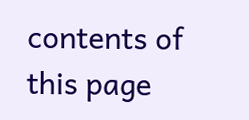contents of this page